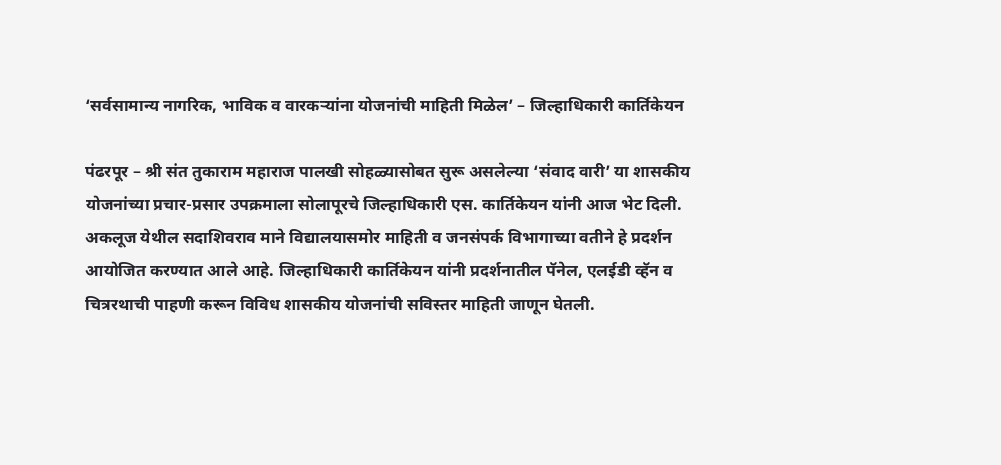‘सर्वसामान्य नागरिक, भाविक व वारकऱ्यांना योजनांची माहिती मिळेल’ – जिल्हाधिकारी कार्तिकेयन

पंढरपूर – श्री संत तुकाराम महाराज पालखी सोहळ्यासोबत सुरू असलेल्या ‘संवाद वारी’ या शासकीय योजनांच्या प्रचार-प्रसार उपक्रमाला सोलापूरचे जिल्हाधिकारी एस. कार्तिकेयन यांनी आज भेट दिली. अकलूज येथील सदाशिवराव माने विद्यालयासमोर माहिती व जनसंपर्क विभागाच्या वतीने हे प्रदर्शन आयोजित करण्यात आले आहे. जिल्हाधिकारी कार्तिकेयन यांनी प्रदर्शनातील पॅनेल, एलईडी व्हॅन व चित्ररथाची पाहणी करून विविध शासकीय योजनांची सविस्तर माहिती जाणून घेतली.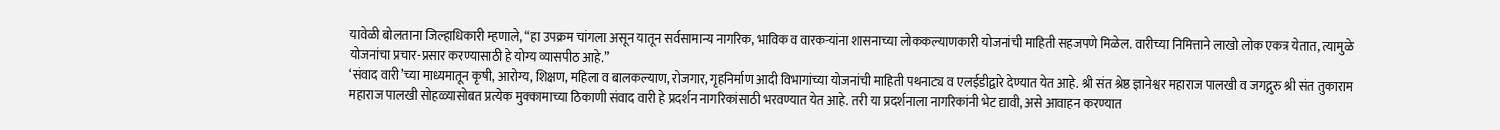यावेळी बोलताना जिल्हाधिकारी म्हणाले, “हा उपक्रम चांगला असून यातून सर्वसामान्य नागरिक, भाविक व वारकऱ्यांना शासनाच्या लोककल्याणकारी योजनांची माहिती सहजपणे मिळेल. वारीच्या निमित्ताने लाखो लोक एकत्र येतात, त्यामुळे योजनांचा प्रचार-प्रसार करण्यासाठी हे योग्य व्यासपीठ आहे.”
‘संवाद वारी’च्या माध्यमातून कृषी, आरोग्य, शिक्षण, महिला व बालकल्याण, रोजगार, गृहनिर्माण आदी विभागांच्या योजनांची माहिती पथनाट्य व एलईडीद्वारे देण्यात येत आहे. श्री संत श्रेष्ठ ज्ञानेश्वर महाराज पालखी व जगद्गुरु श्री संत तुकाराम महाराज पालखी सोहळ्यासोबत प्रत्येक मुक्कामाच्या ठिकाणी संवाद वारी हे प्रदर्शन नागरिकांसाठी भरवण्यात येत आहे. तरी या प्रदर्शनाला नागरिकांनी भेट द्यावी, असे आवाहन करण्यात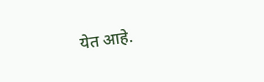येत आहे.